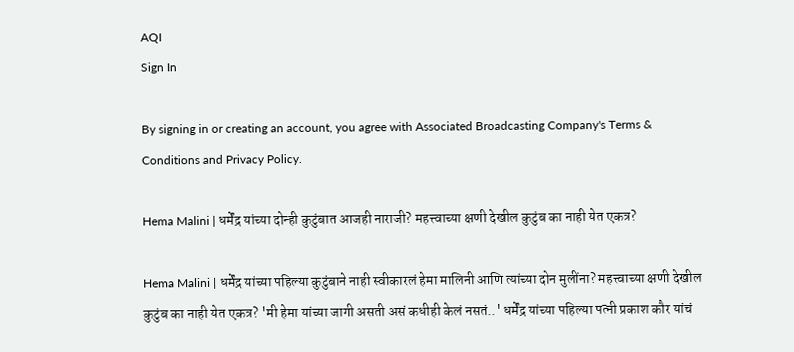AQI
Sign In

By signing in or creating an account, you agree with Associated Broadcasting Company's Terms & Conditions and Privacy Policy.

Hema Malini | धर्मेंद्र यांच्या दोन्ही कुटुंबात आजही नाराजी? महत्त्वाच्या क्षणी देखील कुटुंब का नाही येत एकत्र?

Hema Malini | धर्मेंद्र यांच्या पहिल्या कुटुंबाने नाही स्वीकारलं हेमा मालिनी आणि त्यांच्या दोन मुलींना? महत्त्वाच्या क्षणी देखील कुटुंब का नाही येत एकत्र? 'मी हेमा यांच्या जागी असती असं कधीही केलं नसतं..' धर्मेंद्र यांच्या पहिल्या पत्नी प्रकाश कौर यांचं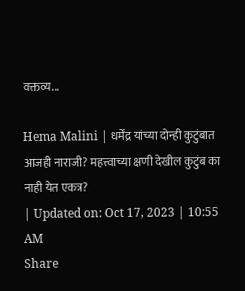वक्तव्य...

Hema Malini | धर्मेंद्र यांच्या दोन्ही कुटुंबात आजही नाराजी? महत्त्वाच्या क्षणी देखील कुटुंब का नाही येत एकत्र?
| Updated on: Oct 17, 2023 | 10:55 AM
Share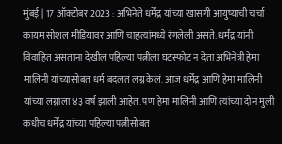मुंबई | 17 ऑक्टोबर 2023 : अभिनेते धर्मेंद्र यांच्या खासगी आयुष्याची चर्चा कायम सोशल मीडियावर आणि चाहत्यांमध्ये रंगलेली असते. धर्मंद्र यांनी विवाहित असताना देखील पहिल्या पत्नीला घटस्फोट न देता अभिनेत्री हेमा मालिनी यांच्यासोबत धर्म बदलत लग्न केलं. आज धर्मेंद्र आणि हेमा मालिनी यांच्या लग्नाला ४३ वर्ष झाली आहेत. पण हेमा मालिनी आणि त्यांच्या दोन मुली कधीच धर्मेंद्र यांच्या पहिल्या पत्नीसोबत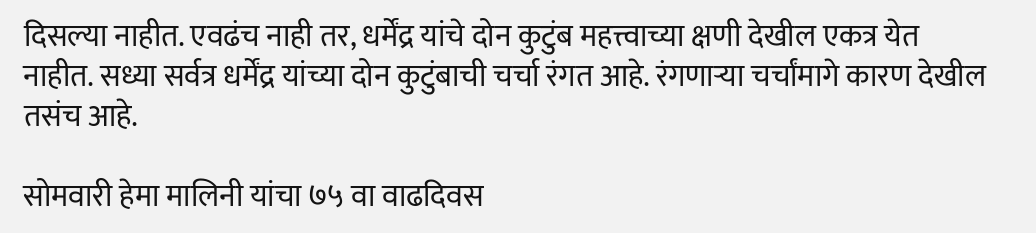दिसल्या नाहीत. एवढंच नाही तर, धर्मेंद्र यांचे दोन कुटुंब महत्त्वाच्या क्षणी देखील एकत्र येत नाहीत. सध्या सर्वत्र धर्मेंद्र यांच्या दोन कुटुंबाची चर्चा रंगत आहे. रंगणाऱ्या चर्चांमागे कारण देखील तसंच आहे.

सोमवारी हेमा मालिनी यांचा ७५ वा वाढदिवस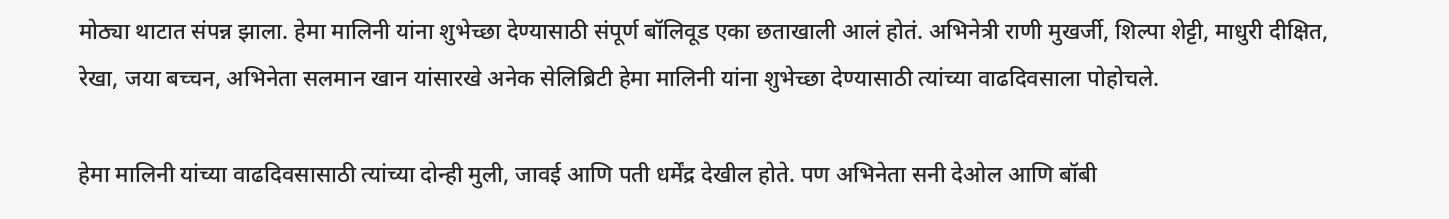मोठ्या थाटात संपन्न झाला. हेमा मालिनी यांना शुभेच्छा देण्यासाठी संपूर्ण बॉलिवूड एका छताखाली आलं होतं. अभिनेत्री राणी मुखर्जी, शिल्पा शेट्टी, माधुरी दीक्षित, रेखा, जया बच्चन, अभिनेता सलमान खान यांसारखे अनेक सेलिब्रिटी हेमा मालिनी यांना शुभेच्छा देण्यासाठी त्यांच्या वाढदिवसाला पोहोचले.

हेमा मालिनी यांच्या वाढदिवसासाठी त्यांच्या दोन्ही मुली, जावई आणि पती धर्मेंद्र देखील होते. पण अभिनेता सनी देओल आणि बॉबी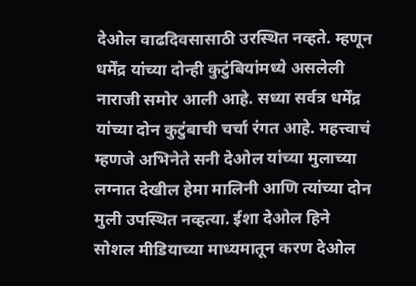देओल वाढदिवसासाठी उरस्थित नव्हते. म्हणून धर्मेंद्र यांच्या दोन्ही कुटुंबियांमध्ये असलेली नाराजी समोर आली आहे. सध्या सर्वत्र धर्मेंद्र यांच्या दोन कुटुंबाची चर्चा रंगत आहे. महत्त्वाचं म्हणजे अभिनेते सनी देओल यांच्या मुलाच्या लग्नात देखील हेमा मालिनी आणि त्यांच्या दोन मुली उपस्थित नव्हत्या. ईशा देओल हिने सोशल मीडियाच्या माध्यमातून करण देओल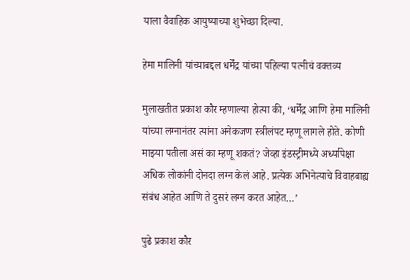याला वैवाहिक आयुष्याच्या शुभेच्छा दिल्या.

हेमा मालिनी यांच्याबद्दल धर्मेंद्र यांच्या पहिल्या पत्नीचं वक्तव्य

मुलाखतीत प्रकाश कौर म्हणाल्या होत्या की, ‘धर्मेंद्र आणि हेमा मालिनी यांच्या लग्नानंतर त्यांना अनेकजण स्त्रीलंपट म्हणू लागले होते. कोणी माझ्या पतीला असं का म्हणू शकतं? जेव्हा इंडस्ट्रीमध्ये अर्ध्यापेक्षा अधिक लोकांनी दोनदा लग्न केलं आहे. प्रत्येक अभिनेत्याचे विवाहबाह्य संबंध आहेत आणि ते दुसरं लग्न करत आहेत…’

पुढे प्रकाश कौर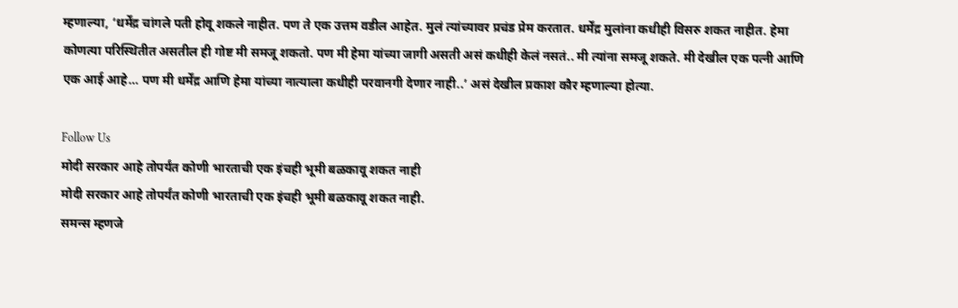म्हणाल्या, ‘धर्मेंद्र चांगले पती होवू शकले नाहीत. पण ते एक उत्तम वडील आहेत. मुलं त्यांच्यावर प्रचंड प्रेम करतात. धर्मेंद्र मुलांना कधीही विसरु शकत नाहीत. हेमा कोणत्या परिस्थितीत असतील ही गोष्ट मी समजू शकतो. पण मी हेमा यांच्या जागी असती असं कधीही केलं नसतं.. मी त्यांना समजू शकते. मी देखील एक पत्नी आणि एक आई आहे… पण मी धर्मेंद्र आणि हेमा यांच्या नात्याला कधीही परवानगी देणार नाही..’ असं देखील प्रकाश कौर म्हणाल्या होत्या.

Follow Us
मोदी सरकार आहे तोपर्यंत कोणी भारताची एक इंचही भूमी बळकावू शकत नाही
मोदी सरकार आहे तोपर्यंत कोणी भारताची एक इंचही भूमी बळकावू शकत नाही.
समन्स म्हणजे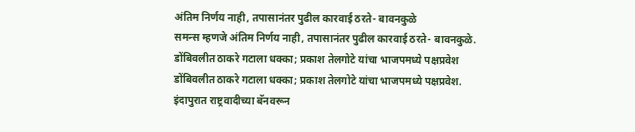अंतिम निर्णय नाही, तपासानंतर पुढील कारवाई ठरते- बावनकुळे
समन्स म्हणजे अंतिम निर्णय नाही, तपासानंतर पुढील कारवाई ठरते- बावनकुळे.
डोंबिवलीत ठाकरे गटाला धक्का; प्रकाश तेलगोटे यांचा भाजपमध्ये पक्षप्रवेश
डोंबिवलीत ठाकरे गटाला धक्का; प्रकाश तेलगोटे यांचा भाजपमध्ये पक्षप्रवेश.
इंदापुरात राष्ट्रवादीच्या बॅनवरून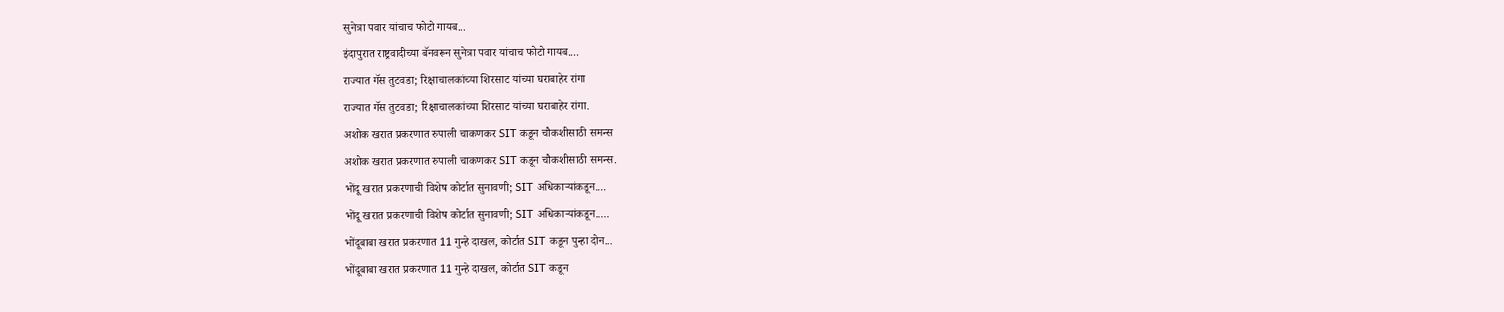सुनेत्रा पवार यांचाच फोटो गायब...
इंदापुरात राष्ट्रवादीच्या बॅनवरून सुनेत्रा पवार यांचाच फोटो गायब....
राज्यात गॅस तुटवडा; रिक्षाचालकांच्या शिरसाट यांच्या घराबाहेर रांगा
राज्यात गॅस तुटवडा; रिक्षाचालकांच्या शिरसाट यांच्या घराबाहेर रांगा.
अशोक खरात प्रकरणात रुपाली चाकणकर SIT कडून चौकशीसाठी समन्स
अशोक खरात प्रकरणात रुपाली चाकणकर SIT कडून चौकशीसाठी समन्स.
भोंदू खरात प्रकरणाची विशेष कोर्टात सुनावणी; SIT अधिकाऱ्यांकडून....
भोंदू खरात प्रकरणाची विशेष कोर्टात सुनावणी; SIT अधिकाऱ्यांकडून.....
भोंदूबाबा खरात प्रकरणात 11 गुन्हे दाखल, कोर्टात SIT कडून पुन्हा दोन...
भोंदूबाबा खरात प्रकरणात 11 गुन्हे दाखल, कोर्टात SIT कडून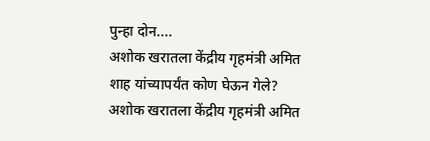पुन्हा दोन....
अशोक खरातला केंद्रीय गृहमंत्री अमित शाह यांच्यापर्यंत कोण घेऊन गेले?
अशोक खरातला केंद्रीय गृहमंत्री अमित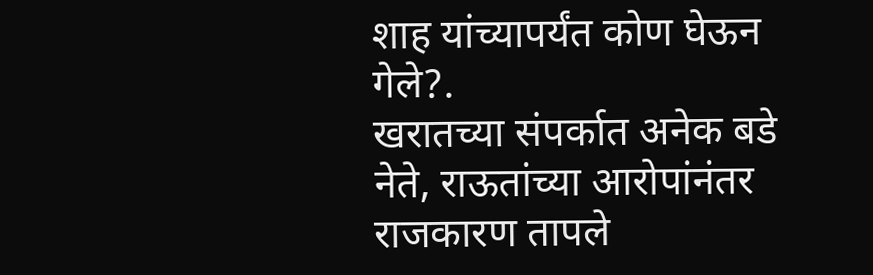शाह यांच्यापर्यंत कोण घेऊन गेले?.
खरातच्या संपर्कात अनेक बडे नेते, राऊतांच्या आरोपांनंतर राजकारण तापले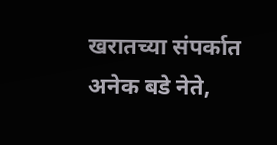खरातच्या संपर्कात अनेक बडे नेते,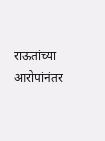राऊतांच्या आरोपांनंतर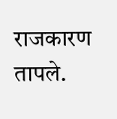राजकारण तापले.